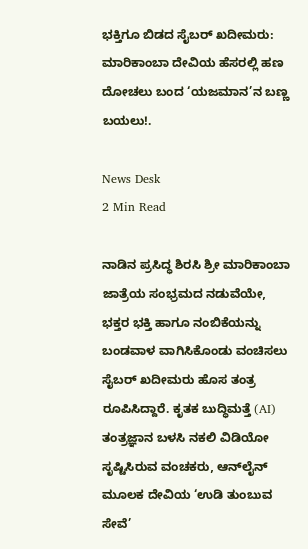ಭಕ್ತಿಗೂ ಬಿಡದ ಸೈಬರ್ ಖದೀಮರು: ಮಾರಿಕಾಂಬಾ ದೇವಿಯ ಹೆಸರಲ್ಲಿ ಹಣ ದೋಚಲು ಬಂದ ‘ಯಜಮಾನ’ನ ಬಣ್ಣ ಬಯಲು!.

News Desk
2 Min Read

ನಾಡಿನ ಪ್ರಸಿದ್ಧ ಶಿರಸಿ ಶ್ರೀ ಮಾರಿಕಾಂಬಾ ಜಾತ್ರೆಯ ಸಂಭ್ರಮದ ನಡುವೆಯೇ, ಭಕ್ತರ ಭಕ್ತಿ ಹಾಗೂ ನಂಬಿಕೆಯನ್ನು ಬಂಡವಾಳ ವಾಗಿಸಿಕೊಂಡು ವಂಚಿಸಲು ಸೈಬರ್ ಖದೀಮರು ಹೊಸ ತಂತ್ರ ರೂಪಿಸಿದ್ದಾರೆ. ಕೃತಕ ಬುದ್ಧಿಮತ್ತೆ (AI) ತಂತ್ರಜ್ಞಾನ ಬಳಸಿ ನಕಲಿ ವಿಡಿಯೋ ಸೃಷ್ಟಿಸಿರುವ ವಂಚಕರು, ಆನ್‌ಲೈನ್ ಮೂಲಕ ದೇವಿಯ ‘ಉಡಿ ತುಂಬುವ ಸೇವೆ’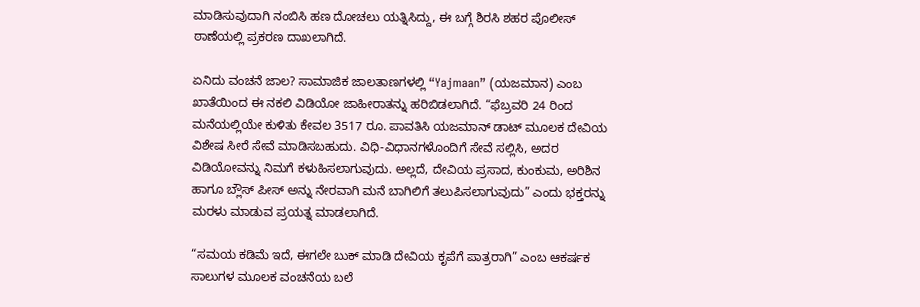ಮಾಡಿಸುವುದಾಗಿ ನಂಬಿಸಿ ಹಣ ದೋಚಲು ಯತ್ನಿಸಿದ್ದು, ಈ ಬಗ್ಗೆ ಶಿರಸಿ ಶಹರ ಪೊಲೀಸ್ ಠಾಣೆಯಲ್ಲಿ ಪ್ರಕರಣ ದಾಖಲಾಗಿದೆ.

ಏನಿದು ವಂಚನೆ ಜಾಲ? ಸಾಮಾಜಿಕ ಜಾಲತಾಣಗಳಲ್ಲಿ “Yajmaan” (ಯಜಮಾನ) ಎಂಬ ಖಾತೆಯಿಂದ ಈ ನಕಲಿ ವಿಡಿಯೋ ಜಾಹೀರಾತನ್ನು ಹರಿಬಿಡಲಾಗಿದೆ. “ಫೆಬ್ರವರಿ 24 ರಿಂದ ಮನೆಯಲ್ಲಿಯೇ ಕುಳಿತು ಕೇವಲ 3517 ರೂ. ಪಾವತಿಸಿ ಯಜಮಾನ್ ಡಾಟ್ ಮೂಲಕ ದೇವಿಯ ವಿಶೇಷ ಸೀರೆ ಸೇವೆ ಮಾಡಿಸಬಹುದು. ವಿಧಿ-ವಿಧಾನಗಳೊಂದಿಗೆ ಸೇವೆ ಸಲ್ಲಿಸಿ, ಅದರ ವಿಡಿಯೋವನ್ನು ನಿಮಗೆ ಕಳುಹಿಸಲಾಗುವುದು. ಅಲ್ಲದೆ, ದೇವಿಯ ಪ್ರಸಾದ, ಕುಂಕುಮ, ಅರಿಶಿನ ಹಾಗೂ ಬ್ಲೌಸ್ ಪೀಸ್ ಅನ್ನು ನೇರವಾಗಿ ಮನೆ ಬಾಗಿಲಿಗೆ ತಲುಪಿಸಲಾಗುವುದು” ಎಂದು ಭಕ್ತರನ್ನು ಮರಳು ಮಾಡುವ ಪ್ರಯತ್ನ ಮಾಡಲಾಗಿದೆ.

“ಸಮಯ ಕಡಿಮೆ ಇದೆ, ಈಗಲೇ ಬುಕ್ ಮಾಡಿ ದೇವಿಯ ಕೃಪೆಗೆ ಪಾತ್ರರಾಗಿ” ಎಂಬ ಆಕರ್ಷಕ ಸಾಲುಗಳ ಮೂಲಕ ವಂಚನೆಯ ಬಲೆ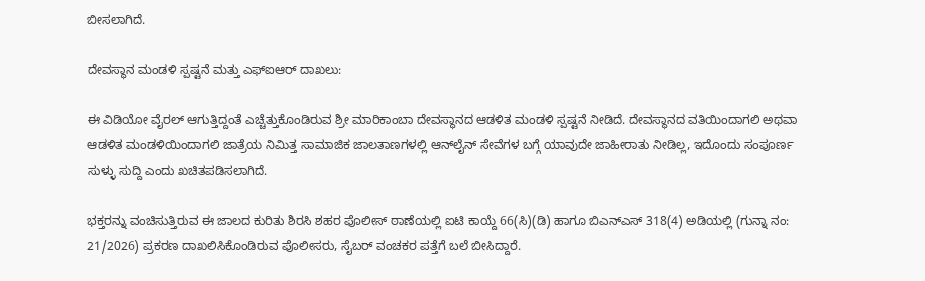ಬೀಸಲಾಗಿದೆ.

ದೇವಸ್ಥಾನ ಮಂಡಳಿ ಸ್ಪಷ್ಟನೆ ಮತ್ತು ಎಫ್ಐಆರ್ ದಾಖಲು:

ಈ ವಿಡಿಯೋ ವೈರಲ್ ಆಗುತ್ತಿದ್ದಂತೆ ಎಚ್ಚೆತ್ತುಕೊಂಡಿರುವ ಶ್ರೀ ಮಾರಿಕಾಂಬಾ ದೇವಸ್ಥಾನದ ಆಡಳಿತ ಮಂಡಳಿ ಸ್ಪಷ್ಟನೆ ನೀಡಿದೆ. ದೇವಸ್ಥಾನದ ವತಿಯಿಂದಾಗಲಿ ಅಥವಾ ಆಡಳಿತ ಮಂಡಳಿಯಿಂದಾಗಲಿ ಜಾತ್ರೆಯ ನಿಮಿತ್ತ ಸಾಮಾಜಿಕ ಜಾಲತಾಣಗಳಲ್ಲಿ ಆನ್‌ಲೈನ್ ಸೇವೆಗಳ ಬಗ್ಗೆ ಯಾವುದೇ ಜಾಹೀರಾತು ನೀಡಿಲ್ಲ, ಇದೊಂದು ಸಂಪೂರ್ಣ ಸುಳ್ಳು ಸುದ್ದಿ ಎಂದು ಖಚಿತಪಡಿಸಲಾಗಿದೆ.

ಭಕ್ತರನ್ನು ವಂಚಿಸುತ್ತಿರುವ ಈ ಜಾಲದ ಕುರಿತು ಶಿರಸಿ ಶಹರ ಪೊಲೀಸ್ ಠಾಣೆಯಲ್ಲಿ ಐಟಿ ಕಾಯ್ದೆ 66(ಸಿ)(ಡಿ) ಹಾಗೂ ಬಿಎನ್‌ಎಸ್ 318(4) ಅಡಿಯಲ್ಲಿ (ಗುನ್ನಾ ನಂ: 21/2026) ಪ್ರಕರಣ ದಾಖಲಿಸಿಕೊಂಡಿರುವ ಪೊಲೀಸರು, ಸೈಬರ್ ವಂಚಕರ ಪತ್ತೆಗೆ ಬಲೆ ಬೀಸಿದ್ದಾರೆ.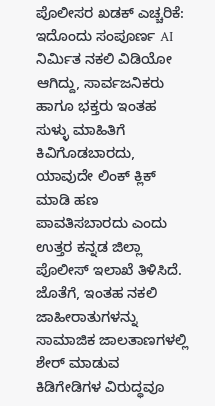ಪೊಲೀಸರ ಖಡಕ್ ಎಚ್ಚರಿಕೆ: ಇದೊಂದು ಸಂಪೂರ್ಣ AI ನಿರ್ಮಿತ ನಕಲಿ ವಿಡಿಯೋ ಆಗಿದ್ದು, ಸಾರ್ವಜನಿಕರು ಹಾಗೂ ಭಕ್ತರು ಇಂತಹ ಸುಳ್ಳು ಮಾಹಿತಿಗೆ ಕಿವಿಗೊಡಬಾರದು, ಯಾವುದೇ ಲಿಂಕ್ ಕ್ಲಿಕ್ ಮಾಡಿ ಹಣ ಪಾವತಿಸಬಾರದು ಎಂದು ಉತ್ತರ ಕನ್ನಡ ಜಿಲ್ಲಾ ಪೊಲೀಸ್ ಇಲಾಖೆ ತಿಳಿಸಿದೆ. ಜೊತೆಗೆ, ಇಂತಹ ನಕಲಿ ಜಾಹೀರಾತುಗಳನ್ನು ಸಾಮಾಜಿಕ ಜಾಲತಾಣಗಳಲ್ಲಿ ಶೇರ್ ಮಾಡುವ ಕಿಡಿಗೇಡಿಗಳ ವಿರುದ್ಧವೂ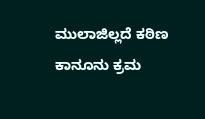ಮುಲಾಜಿಲ್ಲದೆ ಕಠಿಣ ಕಾನೂನು ಕ್ರಮ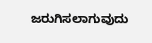ಜರುಗಿಸಲಾಗುವುದು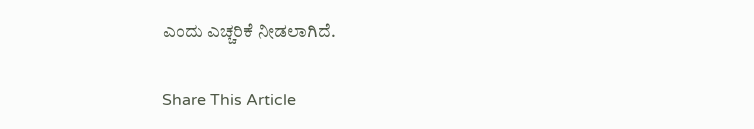ಎಂದು ಎಚ್ಚರಿಕೆ ನೀಡಲಾಗಿದೆ.

Share This Article